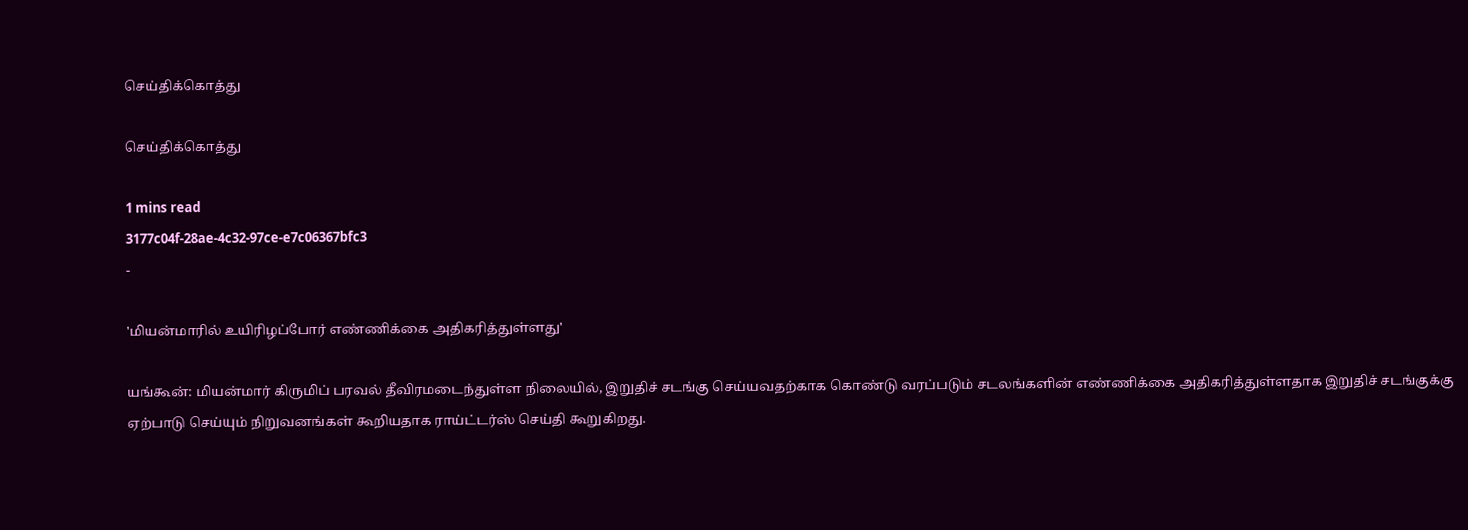செய்திக்கொத்து

செய்திக்கொத்து

1 mins read
3177c04f-28ae-4c32-97ce-e7c06367bfc3
-

'மியன்மாரில் உயிரிழப்போர் எண்ணிக்கை அதிகரித்துள்ளது'

யங்கூன்: மியன்மார் கிருமிப் பரவல் தீவிரமடைந்துள்ள நிலையில், இறுதிச் சடங்கு செய்யவதற்காக கொண்டு வரப்படும் சடலங்களின் எண்ணிக்கை அதிகரித்துள்ளதாக இறுதிச் சடங்குக்கு ஏற்பாடு செய்யும் நிறுவனங்கள் கூறியதாக ராய்ட்டர்ஸ் செய்தி கூறுகிறது.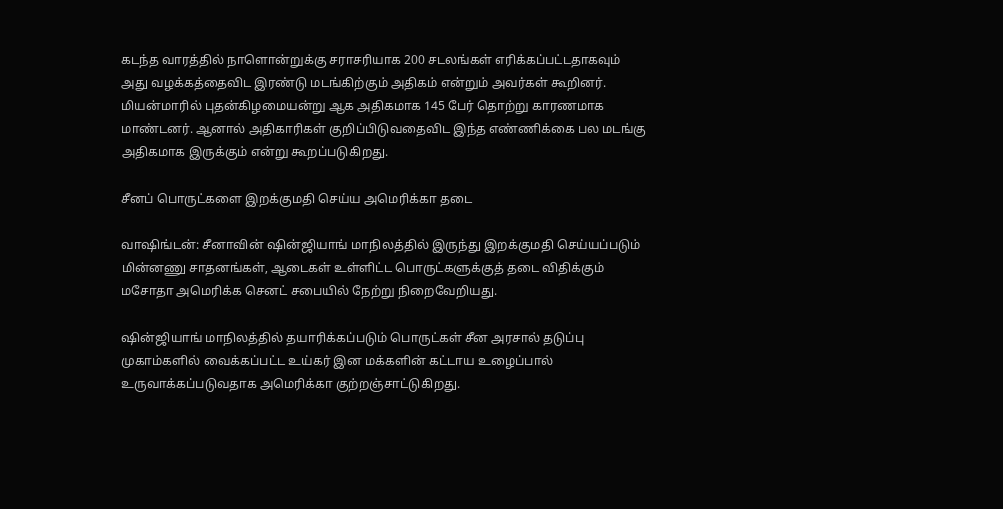கடந்த வாரத்தில் நாளொன்றுக்கு சராசரியாக 200 சடலங்கள் எரிக்கப்பட்டதாகவும் அது வழக்கத்தைவிட இரண்டு மடங்கிற்கும் அதிகம் என்றும் அவர்கள் கூறினர். மியன்மாரில் புதன்கிழமையன்று ஆக அதிகமாக 145 பேர் தொற்று காரணமாக மாண்டனர். ஆனால் அதிகாரிகள் குறிப்பிடுவதைவிட இந்த எண்ணிக்கை பல மடங்கு அதிகமாக இருக்கும் என்று கூறப்படுகிறது.

சீனப் பொருட்களை இறக்குமதி செய்ய அமெரிக்கா தடை

வாஷிங்டன்: சீனாவின் ஷின்ஜியாங் மாநிலத்தில் இருந்து இறக்குமதி செய்யப்படும் மின்னணு சாதனங்கள், ஆடைகள் உள்ளிட்ட பொருட்களுக்குத் தடை விதிக்கும் மசோதா அமெரிக்க செனட் சபையில் நேற்று நிறைவேறியது.

ஷின்ஜியாங் மாநிலத்தில் தயாரிக்கப்படும் பொருட்கள் சீன அரசால் தடுப்பு முகாம்களில் வைக்கப்பட்ட உய்கர் இன மக்களின் கட்டாய உழைப்பால் உருவாக்கப்படுவதாக அமெரிக்கா குற்றஞ்சாட்டுகிறது.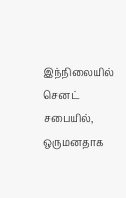இந்நிலையில் செனட் சபையில், ஒருமனதாக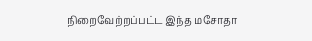நிறைவேற்றப்பட்ட இந்த மசோதா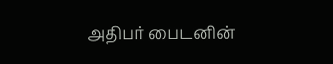அதிபர் பைடனின்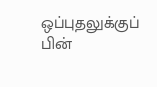ஒப்புதலுக்குப் பின்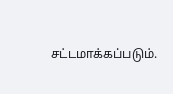சட்டமாக்கப்படும்.